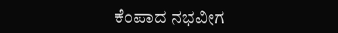ಕೆಂಪಾದ ನಭವೀಗ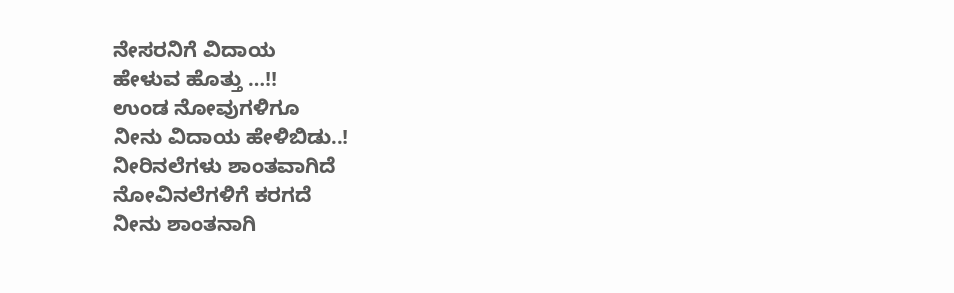ನೇಸರನಿಗೆ ವಿದಾಯ
ಹೇಳುವ ಹೊತ್ತು …!!
ಉಂಡ ನೋವುಗಳಿಗೂ
ನೀನು ವಿದಾಯ ಹೇಳಿಬಿಡು..!
ನೀರಿನಲೆಗಳು ಶಾಂತವಾಗಿದೆ
ನೋವಿನಲೆಗಳಿಗೆ ಕರಗದೆ
ನೀನು ಶಾಂತನಾಗಿ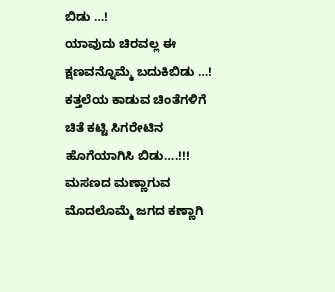ಬಿಡು …!
ಯಾವುದು ಚಿರವಲ್ಲ ಈ
ಕ್ಷಣವನ್ನೊಮ್ಮೆ ಬದುಕಿಬಿಡು …!
ಕತ್ತಲೆಯ ಕಾಡುವ ಚಿಂತೆಗಳಿಗೆ
ಚಿತೆ ಕಟ್ಟಿ ಸಿಗರೇಟಿನ
ಹೊಗೆಯಾಗಿಸಿ ಬಿಡು….!!!
ಮಸಣದ ಮಣ್ಣಾಗುವ
ಮೊದಲೊಮ್ಮೆ ಜಗದ ಕಣ್ಣಾಗಿ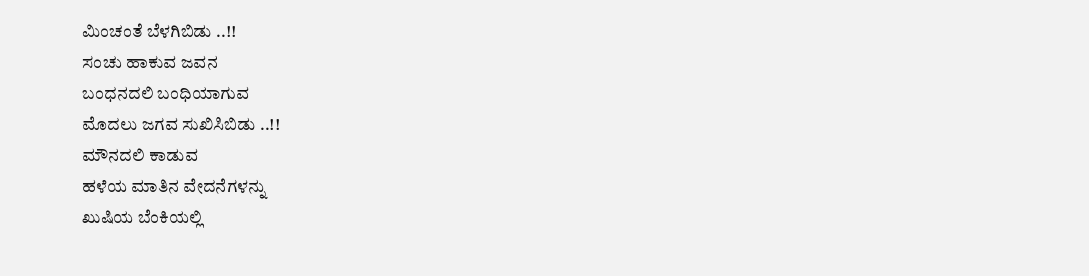ಮಿಂಚಂತೆ ಬೆಳಗಿಬಿಡು ..!!
ಸಂಚು ಹಾಕುವ ಜವನ
ಬಂಧನದಲಿ ಬಂಧಿಯಾಗುವ
ಮೊದಲು ಜಗವ ಸುಖಿಸಿಬಿಡು ..!!
ಮೌನದಲಿ ಕಾಡುವ
ಹಳೆಯ ಮಾತಿನ ವೇದನೆಗಳನ್ನು
ಖುಷಿಯ ಬೆಂಕಿಯಲ್ಲಿ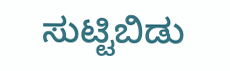ಸುಟ್ಟಿಬಿಡು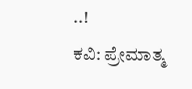..!
ಕವಿ: ಪ್ರೇಮಾತ್ಮ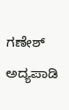ಗಣೇಶ್ ಅದ್ಯಪಾಡಿ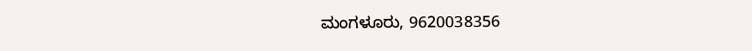ಮಂಗಳೂರು, 9620038356